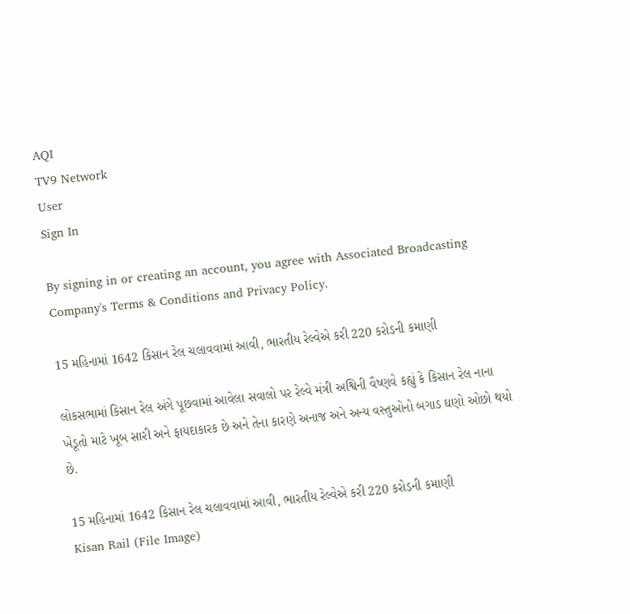AQI
TV9 Network
User
Sign In

By signing in or creating an account, you agree with Associated Broadcasting Company's Terms & Conditions and Privacy Policy.

15 મહિનામાં 1642 કિસાન રેલ ચલાવવામાં આવી, ભારતીય રેલ્વેએ કરી 220 કરોડની કમાણી

લોકસભામાં કિસાન રેલ અંગે પૂછવામાં આવેલા સવાલો પર રેલ્વે મંત્રી અશ્વિની વૈષ્ણવે કહ્યું કે કિસાન રેલ નાના ખેડૂતો માટે ખૂબ સારી અને ફાયદાકારક છે અને તેના કારણે અનાજ અને અન્ય વસ્તુઓનો બગાડ ઘણો ઓછો થયો છે.

15 મહિનામાં 1642 કિસાન રેલ ચલાવવામાં આવી, ભારતીય રેલ્વેએ કરી 220 કરોડની કમાણી
Kisan Rail (File Image)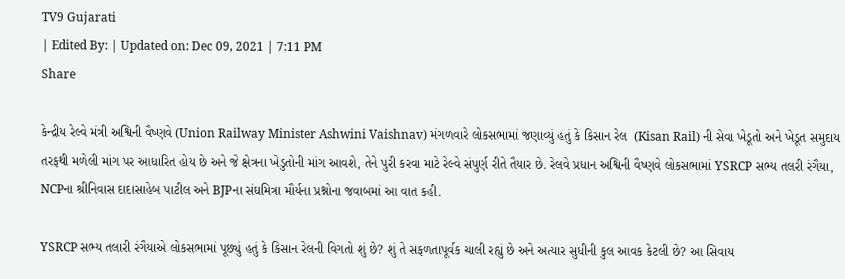TV9 Gujarati
| Edited By: | Updated on: Dec 09, 2021 | 7:11 PM
Share

કેન્દ્રીય રેલ્વે મંત્રી અશ્વિની વૈષ્ણવે (Union Railway Minister Ashwini Vaishnav) મંગળવારે લોકસભામાં જણાવ્યું હતું કે કિસાન રેલ  (Kisan Rail) ની સેવા ખેડૂતો અને ખેડૂત સમુદાય તરફથી મળેલી માંગ પર આધારિત હોય છે અને જે ક્ષેત્રના ખેડુતોની માંગ આવશે, તેને પુરી કરવા માટે રેલ્વે સંપુર્ણ રીતે તૈયાર છે. રેલવે પ્રધાન અશ્વિની વૈષ્ણવે લોકસભામાં YSRCP સભ્ય તલરી રંગૈયા, NCPના શ્રીનિવાસ દાદાસાહેબ પાટીલ અને BJPના સંઘમિત્રા મૌર્યના પ્રશ્નોના જવાબમાં આ વાત કહી.

YSRCP સભ્ય તલારી રંગૈયાએ લોકસભામાં પૂછ્યું હતું કે કિસાન રેલની વિગતો શું છે? શું તે સફળતાપૂર્વક ચાલી રહ્યું છે અને અત્યાર સુધીની કુલ આવક કેટલી છે? આ સિવાય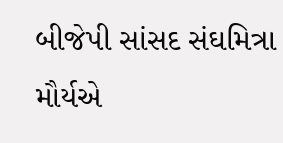બીજેપી સાંસદ સંઘમિત્રા મૌર્યએ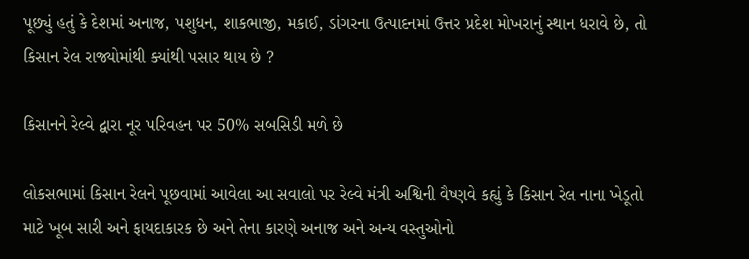પૂછ્યું હતું કે દેશમાં અનાજ, પશુધન, શાકભાજી, મકાઈ, ડાંગરના ઉત્પાદનમાં ઉત્તર પ્રદેશ મોખરાનું સ્થાન ધરાવે છે, તો કિસાન રેલ રાજ્યોમાંથી ક્યાંથી પસાર થાય છે ?

કિસાનને રેલ્વે દ્વારા નૂર પરિવહન પર 50% સબસિડી મળે છે

લોકસભામાં કિસાન રેલને પૂછવામાં આવેલા આ સવાલો પર રેલ્વે મંત્રી અશ્વિની વૈષ્ણવે કહ્યું કે કિસાન રેલ નાના ખેડૂતો માટે ખૂબ સારી અને ફાયદાકારક છે અને તેના કારણે અનાજ અને અન્ય વસ્તુઓનો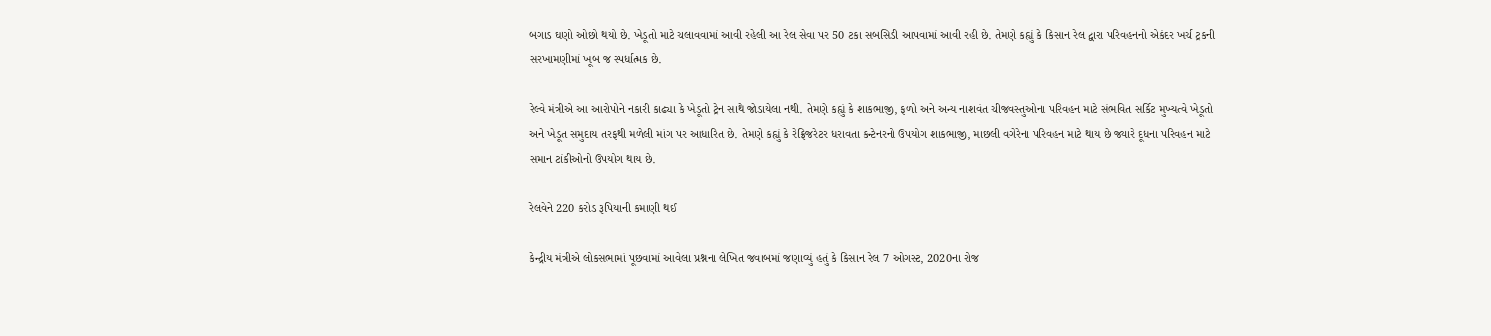બગાડ ઘણો ઓછો થયો છે. ખેડૂતો માટે ચલાવવામાં આવી રહેલી આ રેલ સેવા પર 50 ટકા સબસિડી આપવામાં આવી રહી છે. તેમણે કહ્યું કે કિસાન રેલ દ્વારા પરિવહનનો એકંદર ખર્ચ ટ્રકની સરખામણીમાં ખૂબ જ સ્પર્ધાત્મક છે.

રેલ્વે મંત્રીએ આ આરોપોને નકારી કાઢ્યા કે ખેડૂતો ટ્રેન સાથે જોડાયેલા નથી. તેમણે કહ્યું કે શાકભાજી, ફળો અને અન્ય નાશવંત ચીજવસ્તુઓના પરિવહન માટે સંભવિત સર્કિટ મુખ્યત્વે ખેડૂતો અને ખેડૂત સમુદાય તરફથી મળેલી માંગ પર આધારિત છે. તેમણે કહ્યું કે રેફ્રિજરેટર ધરાવતા કન્ટેનરનો ઉપયોગ શાકભાજી, માછલી વગેરેના પરિવહન માટે થાય છે જ્યારે દૂધના પરિવહન માટે સમાન ટાંકીઓનો ઉપયોગ થાય છે.

રેલવેને 220 કરોડ રૂપિયાની કમાણી થઈ

કેન્દ્રીય મંત્રીએ લોકસભામાં પૂછવામાં આવેલા પ્રશ્નના લેખિત જવાબમાં જણાવ્યું હતું કે કિસાન રેલ 7 ઓગસ્ટ, 2020ના રોજ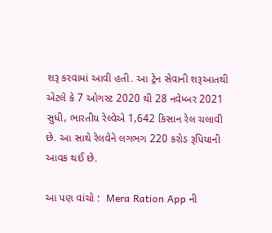શરૂ કરવામાં આવી હતી. આ ટ્રેન સેવાની શરૂઆતથી એટલે કે 7 ઓગસ્ટ 2020 થી 28 નવેમ્બર 2021 સુધી, ભારતીય રેલ્વેએ 1,642 કિસાન રેલ ચલાવી છે. આ સાથે રેલવેને લગભગ 220 કરોડ રૂપિયાની આવક થઈ છે.

આ પણ વાંચો :  Mera Ration App ની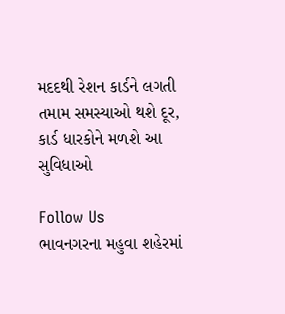મદદથી રેશન કાર્ડને લગતી તમામ સમસ્યાઓ થશે દૂર, કાર્ડ ધારકોને મળશે આ સુવિધાઓ

Follow Us
ભાવનગરના મહુવા શહેરમાં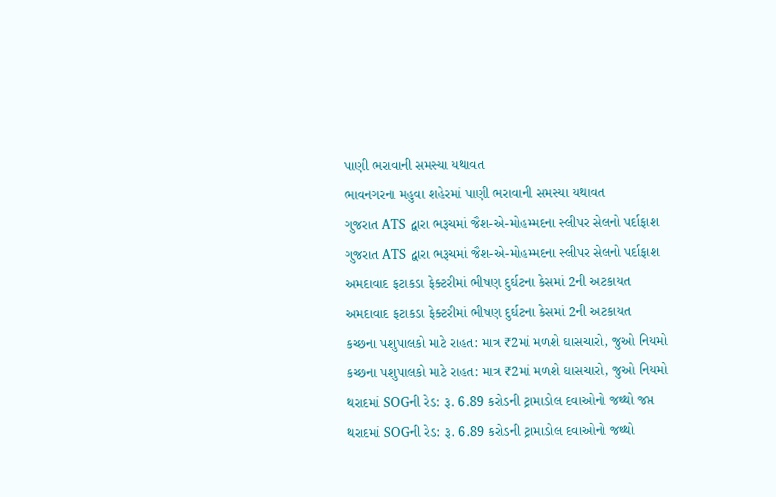પાણી ભરાવાની સમસ્યા યથાવત
ભાવનગરના મહુવા શહેરમાં પાણી ભરાવાની સમસ્યા યથાવત
ગુજરાત ATS દ્વારા ભરૂચમાં જૈશ-એ-મોહમ્મદના સ્લીપર સેલનો પર્દાફાશ
ગુજરાત ATS દ્વારા ભરૂચમાં જૈશ-એ-મોહમ્મદના સ્લીપર સેલનો પર્દાફાશ
અમદાવાદ ફટાકડા ફેક્ટરીમાં ભીષણ દુર્ઘટના કેસમાં 2ની અટકાયત
અમદાવાદ ફટાકડા ફેક્ટરીમાં ભીષણ દુર્ઘટના કેસમાં 2ની અટકાયત
કચ્છના પશુપાલકો માટે રાહત: માત્ર ₹2માં મળશે ઘાસચારો, જુઓ નિયમો
કચ્છના પશુપાલકો માટે રાહત: માત્ર ₹2માં મળશે ઘાસચારો, જુઓ નિયમો
થરાદમાં SOGની રેડ: રૂ. 6.89 કરોડની ટ્રામાડોલ દવાઓનો જથ્થો જપ્ત
થરાદમાં SOGની રેડ: રૂ. 6.89 કરોડની ટ્રામાડોલ દવાઓનો જથ્થો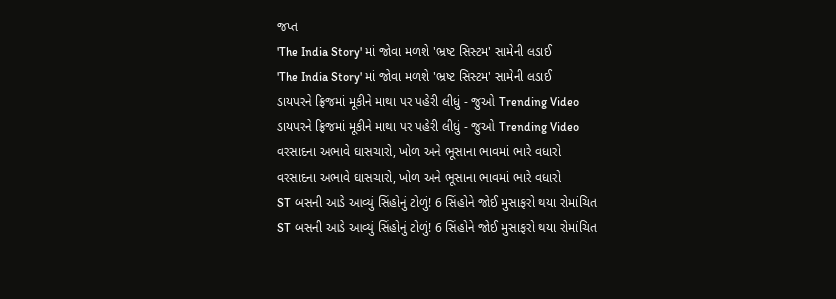જપ્ત
'The India Story' માં જોવા મળશે 'ભ્રષ્ટ સિસ્ટમ' સામેની લડાઈ
'The India Story' માં જોવા મળશે 'ભ્રષ્ટ સિસ્ટમ' સામેની લડાઈ
ડાયપરને ફ્રિજમાં મૂકીને માથા પર પહેરી લીધું - જુઓ Trending Video
ડાયપરને ફ્રિજમાં મૂકીને માથા પર પહેરી લીધું - જુઓ Trending Video
વરસાદના અભાવે ઘાસચારો, ખોળ અને ભૂસાના ભાવમાં ભારે વધારો
વરસાદના અભાવે ઘાસચારો, ખોળ અને ભૂસાના ભાવમાં ભારે વધારો
ST બસની આડે આવ્યું સિંહોનું ટોળું! 6 સિંહોને જોઈ મુસાફરો થયા રોમાંચિત
ST બસની આડે આવ્યું સિંહોનું ટોળું! 6 સિંહોને જોઈ મુસાફરો થયા રોમાંચિત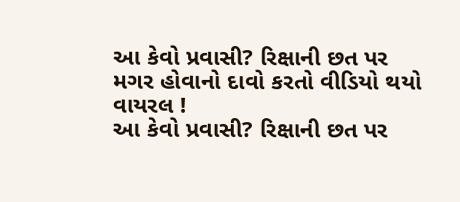આ કેવો પ્રવાસી? રિક્ષાની છત પર મગર હોવાનો દાવો કરતો વીડિયો થયો વાયરલ !
આ કેવો પ્રવાસી? રિક્ષાની છત પર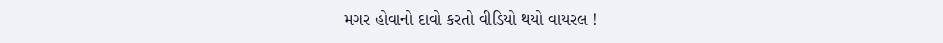મગર હોવાનો દાવો કરતો વીડિયો થયો વાયરલ !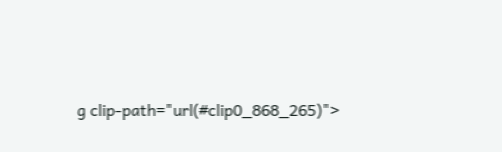g clip-path="url(#clip0_868_265)">